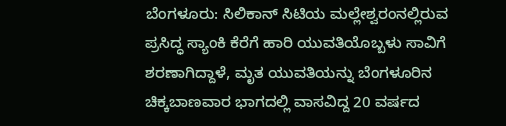ಬೆಂಗಳೂರು: ಸಿಲಿಕಾನ್ ಸಿಟಿಯ ಮಲ್ಲೇಶ್ವರಂನಲ್ಲಿರುವ ಪ್ರಸಿದ್ಧ ಸ್ಯಾಂಕಿ ಕೆರೆಗೆ ಹಾರಿ ಯುವತಿಯೊಬ್ಬಳು ಸಾವಿಗೆ ಶರಣಾಗಿದ್ದಾಳೆ, ಮೃತ ಯುವತಿಯನ್ನು ಬೆಂಗಳೂರಿನ ಚಿಕ್ಕಬಾಣವಾರ ಭಾಗದಲ್ಲಿ ವಾಸವಿದ್ದ 20 ವರ್ಷದ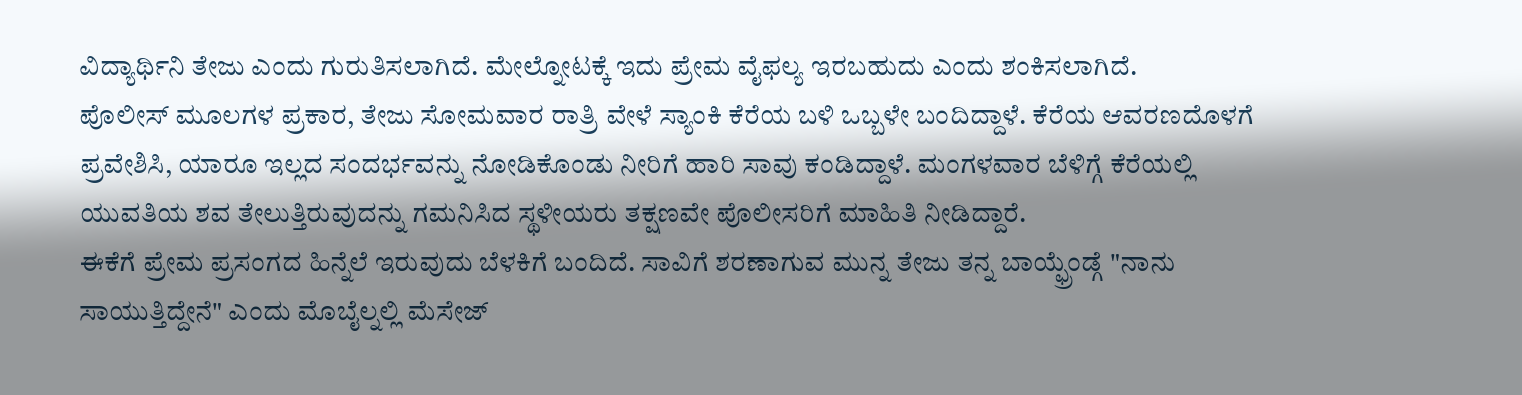ವಿದ್ಯಾರ್ಥಿನಿ ತೇಜು ಎಂದು ಗುರುತಿಸಲಾಗಿದೆ. ಮೇಲ್ನೋಟಕ್ಕೆ ಇದು ಪ್ರೇಮ ವೈಫಲ್ಯ ಇರಬಹುದು ಎಂದು ಶಂಕಿಸಲಾಗಿದೆ.
ಪೊಲೀಸ್ ಮೂಲಗಳ ಪ್ರಕಾರ, ತೇಜು ಸೋಮವಾರ ರಾತ್ರಿ ವೇಳೆ ಸ್ಯಾಂಕಿ ಕೆರೆಯ ಬಳಿ ಒಬ್ಬಳೇ ಬಂದಿದ್ದಾಳೆ. ಕೆರೆಯ ಆವರಣದೊಳಗೆ ಪ್ರವೇಶಿಸಿ, ಯಾರೂ ಇಲ್ಲದ ಸಂದರ್ಭವನ್ನು ನೋಡಿಕೊಂಡು ನೀರಿಗೆ ಹಾರಿ ಸಾವು ಕಂಡಿದ್ದಾಳೆ. ಮಂಗಳವಾರ ಬೆಳಿಗ್ಗೆ ಕೆರೆಯಲ್ಲಿ ಯುವತಿಯ ಶವ ತೇಲುತ್ತಿರುವುದನ್ನು ಗಮನಿಸಿದ ಸ್ಥಳೀಯರು ತಕ್ಷಣವೇ ಪೊಲೀಸರಿಗೆ ಮಾಹಿತಿ ನೀಡಿದ್ದಾರೆ.
ಈಕೆಗೆ ಪ್ರೇಮ ಪ್ರಸಂಗದ ಹಿನ್ನೆಲೆ ಇರುವುದು ಬೆಳಕಿಗೆ ಬಂದಿದೆ. ಸಾವಿಗೆ ಶರಣಾಗುವ ಮುನ್ನ ತೇಜು ತನ್ನ ಬಾಯ್ಫ್ರೆಂಡ್ಗೆ "ನಾನು ಸಾಯುತ್ತಿದ್ದೇನೆ" ಎಂದು ಮೊಬೈಲ್ನಲ್ಲಿ ಮೆಸೇಜ್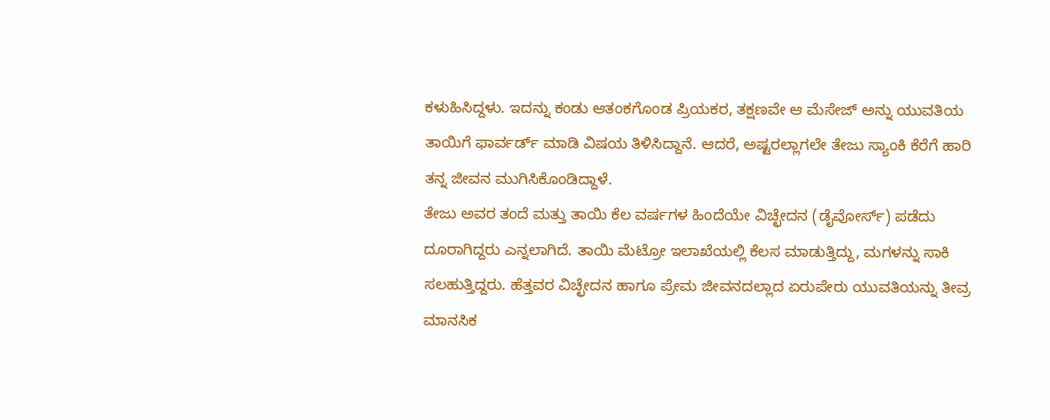ಕಳುಹಿಸಿದ್ದಳು. ಇದನ್ನು ಕಂಡು ಆತಂಕಗೊಂಡ ಪ್ರಿಯಕರ, ತಕ್ಷಣವೇ ಆ ಮೆಸೇಜ್ ಅನ್ನು ಯುವತಿಯ ತಾಯಿಗೆ ಫಾರ್ವರ್ಡ್ ಮಾಡಿ ವಿಷಯ ತಿಳಿಸಿದ್ದಾನೆ. ಆದರೆ, ಅಷ್ಟರಲ್ಲಾಗಲೇ ತೇಜು ಸ್ಯಾಂಕಿ ಕೆರೆಗೆ ಹಾರಿ ತನ್ನ ಜೀವನ ಮುಗಿಸಿಕೊಂಡಿದ್ದಾಳೆ.
ತೇಜು ಅವರ ತಂದೆ ಮತ್ತು ತಾಯಿ ಕೆಲ ವರ್ಷಗಳ ಹಿಂದೆಯೇ ವಿಚ್ಛೇದನ (ಡೈವೋರ್ಸ್) ಪಡೆದು ದೂರಾಗಿದ್ದರು ಎನ್ನಲಾಗಿದೆ. ತಾಯಿ ಮೆಟ್ರೋ ಇಲಾಖೆಯಲ್ಲಿ ಕೆಲಸ ಮಾಡುತ್ತಿದ್ದು, ಮಗಳನ್ನು ಸಾಕಿ ಸಲಹುತ್ತಿದ್ದರು. ಹೆತ್ತವರ ವಿಚ್ಛೇದನ ಹಾಗೂ ಪ್ರೇಮ ಜೀವನದಲ್ಲಾದ ಏರುಪೇರು ಯುವತಿಯನ್ನು ತೀವ್ರ ಮಾನಸಿಕ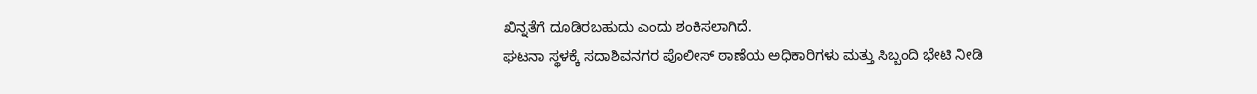ಖಿನ್ನತೆಗೆ ದೂಡಿರಬಹುದು ಎಂದು ಶಂಕಿಸಲಾಗಿದೆ.
ಘಟನಾ ಸ್ಥಳಕ್ಕೆ ಸದಾಶಿವನಗರ ಪೊಲೀಸ್ ಠಾಣೆಯ ಅಧಿಕಾರಿಗಳು ಮತ್ತು ಸಿಬ್ಬಂದಿ ಭೇಟಿ ನೀಡಿ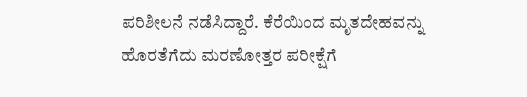ಪರಿಶೀಲನೆ ನಡೆಸಿದ್ದಾರೆ. ಕೆರೆಯಿಂದ ಮೃತದೇಹವನ್ನು ಹೊರತೆಗೆದು ಮರಣೋತ್ತರ ಪರೀಕ್ಷೆಗೆ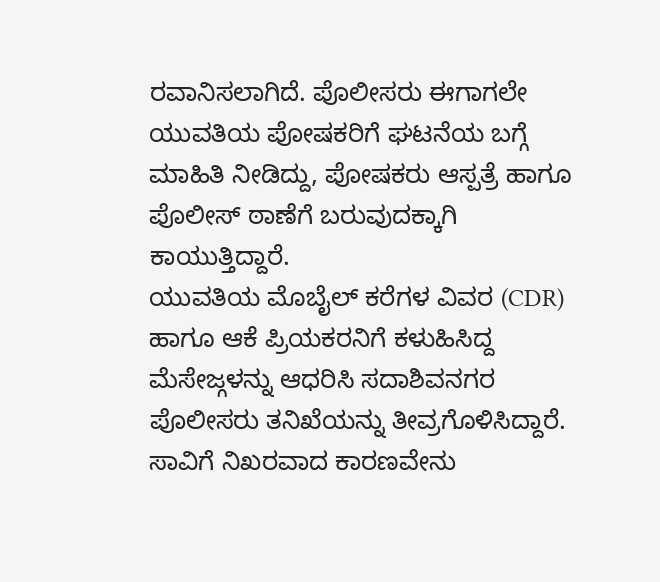ರವಾನಿಸಲಾಗಿದೆ. ಪೊಲೀಸರು ಈಗಾಗಲೇ ಯುವತಿಯ ಪೋಷಕರಿಗೆ ಘಟನೆಯ ಬಗ್ಗೆ ಮಾಹಿತಿ ನೀಡಿದ್ದು, ಪೋಷಕರು ಆಸ್ಪತ್ರೆ ಹಾಗೂ ಪೊಲೀಸ್ ಠಾಣೆಗೆ ಬರುವುದಕ್ಕಾಗಿ ಕಾಯುತ್ತಿದ್ದಾರೆ.
ಯುವತಿಯ ಮೊಬೈಲ್ ಕರೆಗಳ ವಿವರ (CDR) ಹಾಗೂ ಆಕೆ ಪ್ರಿಯಕರನಿಗೆ ಕಳುಹಿಸಿದ್ದ ಮೆಸೇಜ್ಗಳನ್ನು ಆಧರಿಸಿ ಸದಾಶಿವನಗರ ಪೊಲೀಸರು ತನಿಖೆಯನ್ನು ತೀವ್ರಗೊಳಿಸಿದ್ದಾರೆ. ಸಾವಿಗೆ ನಿಖರವಾದ ಕಾರಣವೇನು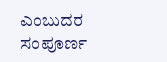ಎಂಬುದರ ಸಂಪೂರ್ಣ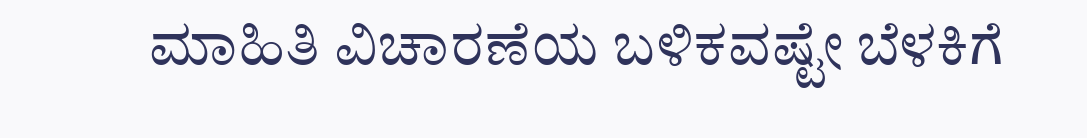ಮಾಹಿತಿ ವಿಚಾರಣೆಯ ಬಳಿಕವಷ್ಟೇ ಬೆಳಕಿಗೆ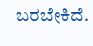ಬರಬೇಕಿದೆ.